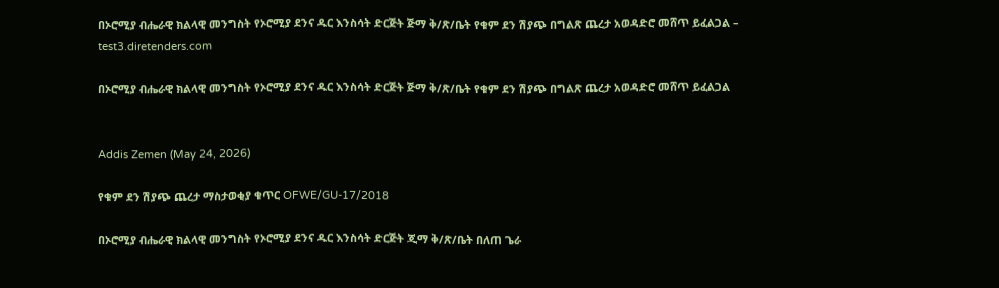በኦሮሚያ ብሔራዊ ክልላዊ መንግስት የኦሮሚያ ደንና ዱር እንስሳት ድርጅት ጅማ ቅ/ጽ/ቤት የቁም ደን ሽያጭ በግልጽ ጨረታ አወዳድሮ መሸጥ ይፈልጋል – test3.diretenders.com

በኦሮሚያ ብሔራዊ ክልላዊ መንግስት የኦሮሚያ ደንና ዱር እንስሳት ድርጅት ጅማ ቅ/ጽ/ቤት የቁም ደን ሽያጭ በግልጽ ጨረታ አወዳድሮ መሸጥ ይፈልጋል


Addis Zemen (May 24, 2026)

የቁም ደን ሽያጭ ጨረታ ማስታወቂያ ቁጥር OFWE/GU-17/2018

በኦሮሚያ ብሔራዊ ክልላዊ መንግስት የኦሮሚያ ደንና ዱር እንስሳት ድርጅት ጂማ ቅ/ጽ/ቤት በለጠ ጌራ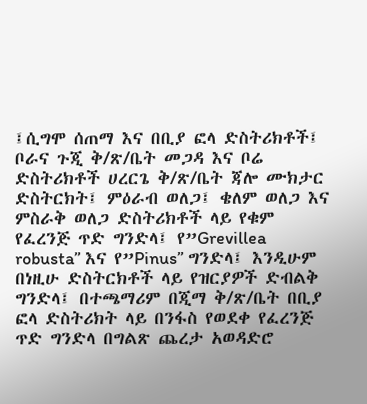፤ሲግሞ ሰጠማ እና በቢያ ፎላ ድስትሪክቶች፤ ቦራና ጉጂ ቅ/ጽ/ቤት መጋዳ እና ቦሬ ድስትሪክቶች ሀረርጌ ቅ/ጽ/ቤት ጃሎ ሙክታር ድስትርክት፤ ምዕራብ ወለጋ፤ ቄለም ወለጋ እና ምስራቅ ወለጋ ድስትሪክቶች ላይ የቁም የፈረንጅ ጥድ ግንድላ፤ የ”Grevillea robusta” እና የ”Pinus” ግንድላ፤ እንዲሁም በነዚሁ ድስትርክቶች ላይ የዝርያዎች ድብልቅ ግንድላ፤ በተጫማሪም በጂማ ቅ/ጽ/ቤት በቢያ ፎላ ድስትሪክት ላይ በንፋስ የወደቀ የፈረንጅ ጥድ ግንድላ በግልጽ ጨረታ አወዳድሮ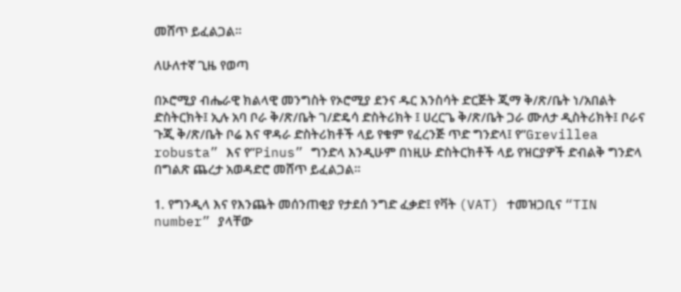መሸጥ ይፈልጋል።

ለሁለተኛ ጊዜ የወጣ

በኦሮሚያ ብሔራዊ ክልላዊ መንግስት የኦሮሚያ ደንና ዱር እንስሳት ድርጅት ጂማ ቅ/ጽ/ቤት ነ/አበልት ድስትርክት፤ ኢሉ አባ ቦራ ቅ/ጽ/ቤት ገ/ድዴሳ ድስትሪክት ፤ ሀረርጌ ቅ/ጽ/ቤት ጋራ ሙለታ ዲስትሪክት፤ ቦራና ጉጂ ቅ/ጽ/ቤት ቦሬ እና ዋዳራ ድስትሪክቶች ላይ የቁም የፈረንጅ ጥድ ግንድላ፤ የ”Grevillea robusta” እና የ”Pinus” ግንድላ እንዲሁም በነዚሁ ድስትርክቶች ላይ የዝርያዎች ድብልቅ ግንድላ በግልጽ ጨረታ አወዳድሮ መሸጥ ይፈልጋል።

1. የግንዲላ እና የእንጨት መሰንጠቂያ የታደሰ ንግድ ፈቃድ፤ የቫት (VAT) ተመዝጋቢና “TIN number” ያላቸው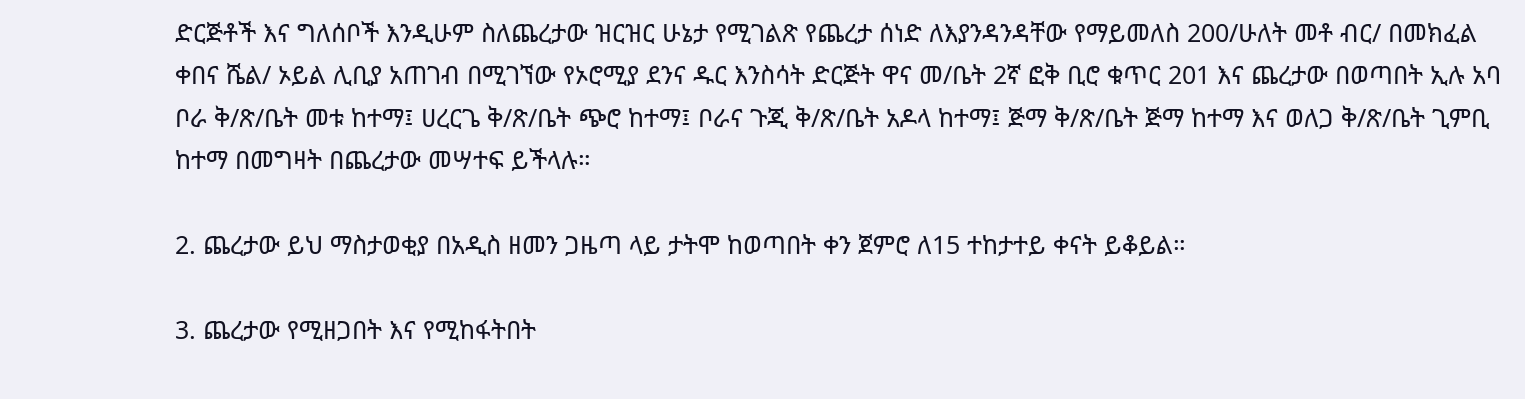ድርጅቶች እና ግለሰቦች እንዲሁም ስለጨረታው ዝርዝር ሁኔታ የሚገልጽ የጨረታ ሰነድ ለእያንዳንዳቸው የማይመለስ 200/ሁለት መቶ ብር/ በመክፈል ቀበና ሼል/ ኦይል ሊቢያ አጠገብ በሚገኘው የኦሮሚያ ደንና ዱር እንስሳት ድርጅት ዋና መ/ቤት 2ኛ ፎቅ ቢሮ ቁጥር 201 እና ጨረታው በወጣበት ኢሉ አባ ቦራ ቅ/ጽ/ቤት መቱ ከተማ፤ ሀረርጌ ቅ/ጽ/ቤት ጭሮ ከተማ፤ ቦራና ጉጂ ቅ/ጽ/ቤት አዶላ ከተማ፤ ጅማ ቅ/ጽ/ቤት ጅማ ከተማ እና ወለጋ ቅ/ጽ/ቤት ጊምቢ ከተማ በመግዛት በጨረታው መሣተፍ ይችላሉ።

2. ጨረታው ይህ ማስታወቂያ በአዲስ ዘመን ጋዜጣ ላይ ታትሞ ከወጣበት ቀን ጀምሮ ለ15 ተከታተይ ቀናት ይቆይል።

3. ጨረታው የሚዘጋበት እና የሚከፋትበት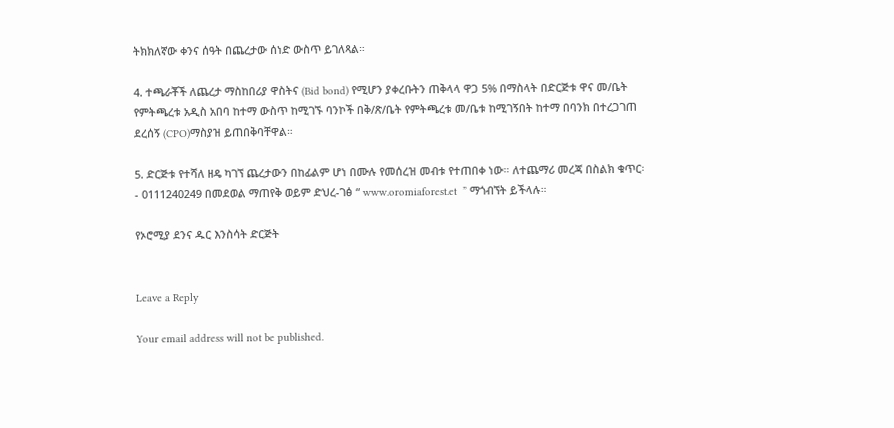ትክክለኛው ቀንና ሰዓት በጨረታው ሰነድ ውስጥ ይገለጻል።

4. ተጫራቾች ለጨረታ ማስከበሪያ ዋስትና (Bid bond) የሚሆን ያቀረቡትን ጠቅላላ ዋጋ 5% በማስላት በድርጅቱ ዋና መ/ቤት የምትጫረቱ አዲስ አበባ ከተማ ውስጥ ከሚገኙ ባንኮች በቅ/ጽ/ቤት የምትጫረቱ መ/ቤቱ ከሚገኝበት ከተማ በባንክ በተረጋገጠ ደረሰኝ (CPO)ማስያዝ ይጠበቅባቸዋል።

5. ድርጅቱ የተሻለ ዘዴ ካገኘ ጨረታውን በከፊልም ሆነ በሙሉ የመሰረዝ መብቱ የተጠበቀ ነው። ለተጨማሪ መረጃ በስልክ ቁጥር፡- 0111240249 በመደወል ማጠየቅ ወይም ድህረ-ገፅ “ www.oromiaforest.et  ” ማጎብኘት ይችላሉ።

የኦሮሚያ ደንና ዱር እንስሳት ድርጅት


Leave a Reply

Your email address will not be published.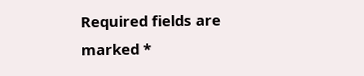Required fields are marked *